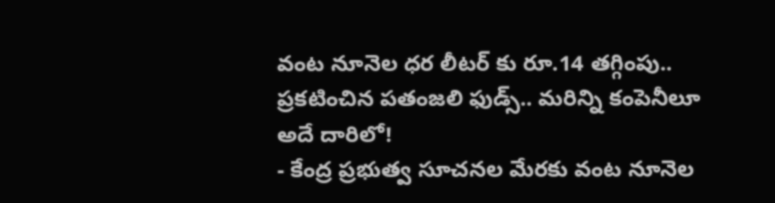వంట నూనెల ధర లీటర్ కు రూ.14 తగ్గింపు.. ప్రకటించిన పతంజలి ఫుడ్స్.. మరిన్ని కంపెనీలూ అదే దారిలో!
- కేంద్ర ప్రభుత్వ సూచనల మేరకు వంట నూనెల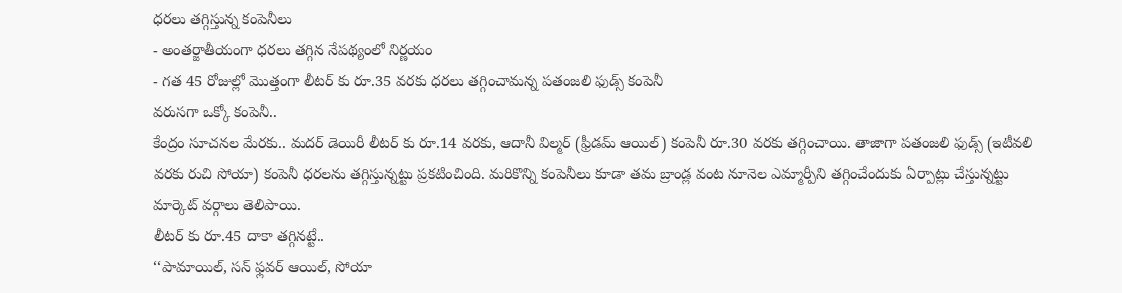ధరలు తగ్గిస్తున్న కంపెనీలు
- అంతర్జాతీయంగా ధరలు తగ్గిన నేపథ్యంలో నిర్ణయం
- గత 45 రోజుల్లో మొత్తంగా లీటర్ కు రూ.35 వరకు ధరలు తగ్గించామన్న పతంజలి ఫుడ్స్ కంపెనీ
వరుసగా ఒక్కో కంపెనీ..
కేంద్రం సూచనల మేరకు.. మదర్ డెయిరీ లీటర్ కు రూ.14 వరకు, ఆదానీ విల్మర్ (ఫ్రీడమ్ ఆయిల్) కంపెనీ రూ.30 వరకు తగ్గించాయి. తాజాగా పతంజలి ఫుడ్స్ (ఇటీవలి వరకు రుచి సోయా) కంపెనీ ధరలను తగ్గిస్తున్నట్టు ప్రకటించింది. మరికొన్ని కంపెనీలు కూడా తమ బ్రాండ్ల వంట నూనెల ఎమ్మార్పీని తగ్గించేందుకు ఏర్పాట్లు చేస్తున్నట్టు మార్కెట్ వర్గాలు తెలిపాయి.
లీటర్ కు రూ.45 దాకా తగ్గినట్టే..
‘‘పామాయిల్, సన్ ఫ్లవర్ ఆయిల్, సోయా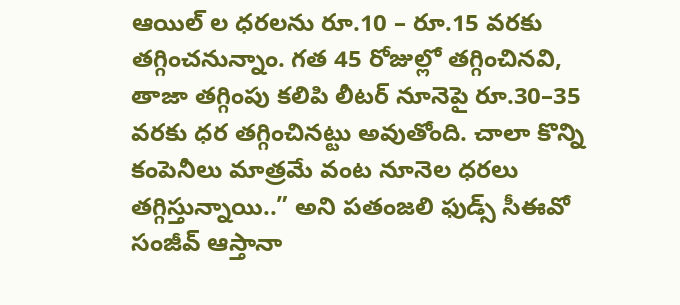ఆయిల్ ల ధరలను రూ.10 – రూ.15 వరకు తగ్గించనున్నాం. గత 45 రోజుల్లో తగ్గించినవి, తాజా తగ్గింపు కలిపి లీటర్ నూనెపై రూ.30–35 వరకు ధర తగ్గించినట్టు అవుతోంది. చాలా కొన్ని కంపెనీలు మాత్రమే వంట నూనెల ధరలు తగ్గిస్తున్నాయి..” అని పతంజలి ఫుడ్స్ సీఈవో సంజీవ్ ఆస్తానా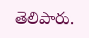తెలిపారు.